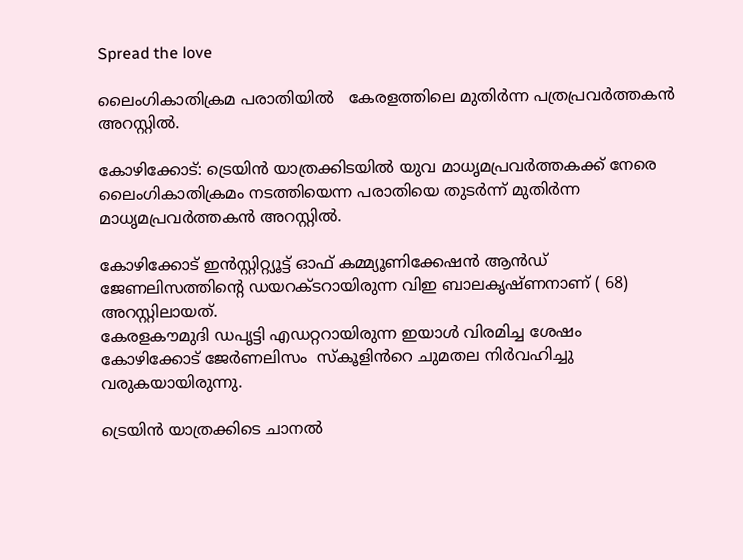Spread the love

ലൈംഗികാതിക്രമ പരാതിയിൽ   കേരളത്തിലെ മുതിർന്ന പത്രപ്രവർത്തകൻ അറസ്റ്റിൽ.

കോഴിക്കോട്: ട്രെയിൻ യാത്രക്കിടയിൽ യുവ മാധൃമപ്രവർത്തകക്ക് നേരെ ലൈംഗികാതിക്രമം നടത്തിയെന്ന പരാതിയെ തുടർന്ന് മുതിർന്ന മാധൃമപ്രവർത്തകൻ അറസ്റ്റിൽ.

കോഴിക്കോട് ഇന്‍സ്റ്റിറ്റ്യൂട്ട് ഓഫ് കമ്മ്യൂണിക്കേഷന്‍ ആന്‍ഡ് ജേണലിസത്തിന്റെ ഡയറക്ടറായിരുന്ന വിഇ ബാലകൃഷ്ണനാണ് ( 68) അറസ്റ്റിലായത്.
കേരളകൗമുദി ഡപൃട്ടി എഡറ്ററായിരുന്ന ഇയാൾ വിരമിച്ച ശേഷം കോഴിക്കോട് ജേർണലിസം  സ്കൂളിൻറെ ചുമതല നിർവഹിച്ചു വരുകയായിരുന്നു.

ട്രെയിൻ യാത്രക്കിടെ ചാനൽ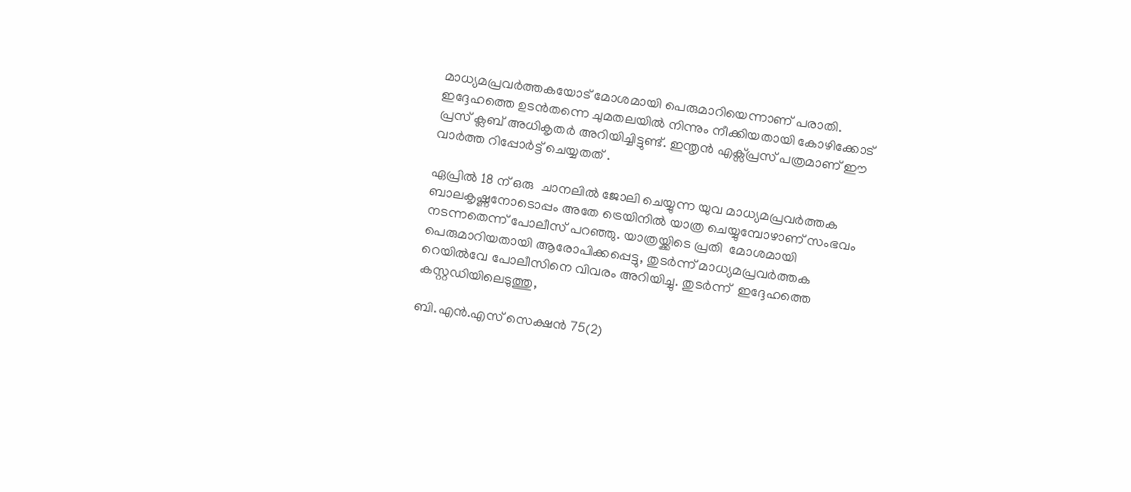മാധ്യമപ്രവർത്തകയോട് മോശമായി പെരുമാറിയെന്നാണ് പരാതി. ഇദ്ദേഹത്തെ ഉടൻതന്നെ ചുമതലയിൽ നിന്നും നീക്കിയതായി കോഴിക്കോട് പ്രസ് ക്ലബ് അധികൃതർ അറിയിച്ചിട്ടുണ്ട്. ഇന്തൃൻ എക്സ്പ്രസ് പത്രമാണ് ഈ വാർത്ത റിപ്പോർട്ട് ചെയ്യതത് .

ഏപ്രിൽ 18 ന് ഒരു  ചാനലിൽ ജോലി ചെയ്യുന്ന യുവ മാധ്യമപ്രവർത്തക ബാലകൃഷ്ണനോടൊപ്പം അതേ ട്രെയിനിൽ യാത്ര ചെയ്യുമ്പോഴാണ് സംഭവം നടന്നതെന്ന് പോലീസ് പറഞ്ഞു. യാത്രയ്ക്കിടെ പ്രതി  മോശമായി പെരുമാറിയതായി ആരോപിക്കപ്പെട്ടു, തുടർന്ന് മാധ്യമപ്രവർത്തക റെയിൽവേ പോലീസിനെ വിവരം അറിയിച്ചു. തുടർന്ന്  ഇദ്ദേഹത്തെ കസ്റ്റഡിയിലെടുത്തു,

ബി.എൻ.എസ് സെക്ഷൻ 75(2)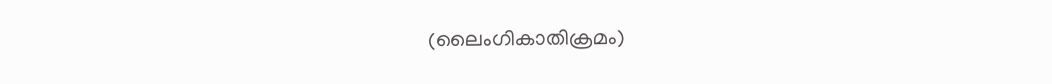(ലൈംഗികാതിക്രമം)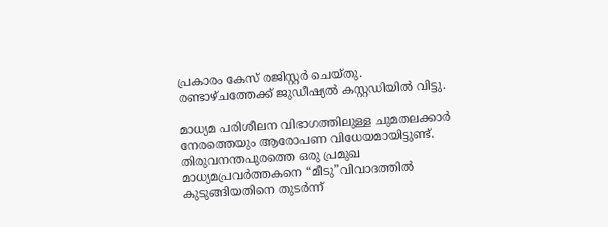പ്രകാരം കേസ് രജിസ്റ്റർ ചെയ്തു.  രണ്ടാഴ്ചത്തേക്ക് ജുഡീഷ്യൽ കസ്റ്റഡിയിൽ വിട്ടു.

മാധ്യമ പരിശീലന വിഭാഗത്തിലുള്ള ചുമതലക്കാർ നേരത്തെയും ആരോപണ വിധേയമായിട്ടുണ്ട്. തിരുവനന്തപുരത്തെ ഒരു പ്രമുഖ മാധ്യമപ്രവർത്തകനെ “മീടു”വിവാദത്തിൽ കുടുങ്ങിയതിനെ തുടർന്ന്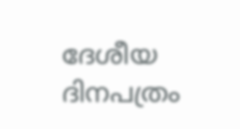ദേശീയ ദിനപത്രം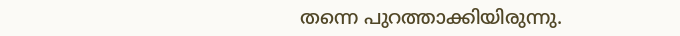തന്നെ പുറത്താക്കിയിരുന്നു.